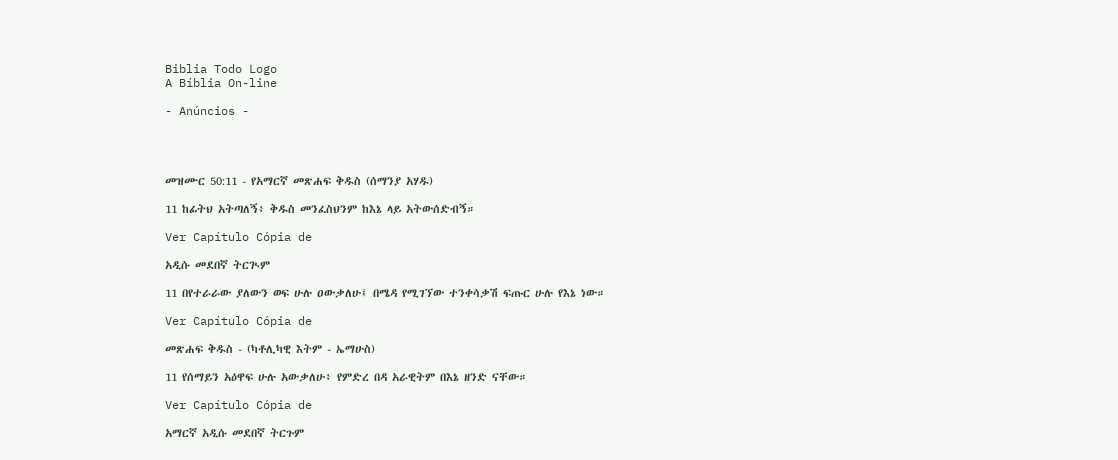Biblia Todo Logo
A Bíblia On-line

- Anúncios -




መዝሙር 50:11 - የአማርኛ መጽሐፍ ቅዱስ (ሰማንያ አሃዱ)

11 ከፊትህ አትጣለኝ፥ ቅዱስ መንፈስህንም ከእኔ ላይ አትውሰድብኝ።

Ver Capítulo Cópia de

አዲሱ መደበኛ ትርጒም

11 በየተራራው ያለውን ወፍ ሁሉ ዐውቃለሁ፤ በሜዳ የሚገኘው ተንቀሳቃሽ ፍጡር ሁሉ የእኔ ነው።

Ver Capítulo Cópia de

መጽሐፍ ቅዱስ - (ካቶሊካዊ እትም - ኤማሁስ)

11 የሰማይን አዕዋፍ ሁሉ አውቃለሁ፥ የምድረ በዳ አራዊትም በእኔ ዘንድ ናቸው።

Ver Capítulo Cópia de

አማርኛ አዲሱ መደበኛ ትርጉም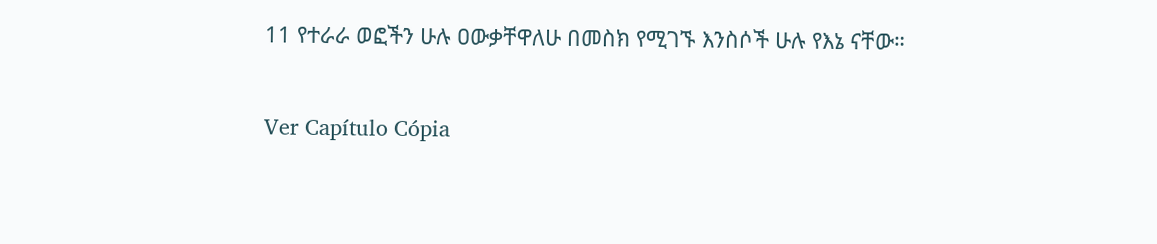11 የተራራ ወፎችን ሁሉ ዐውቃቸዋለሁ በመስክ የሚገኙ እንስሶች ሁሉ የእኔ ናቸው።

Ver Capítulo Cópia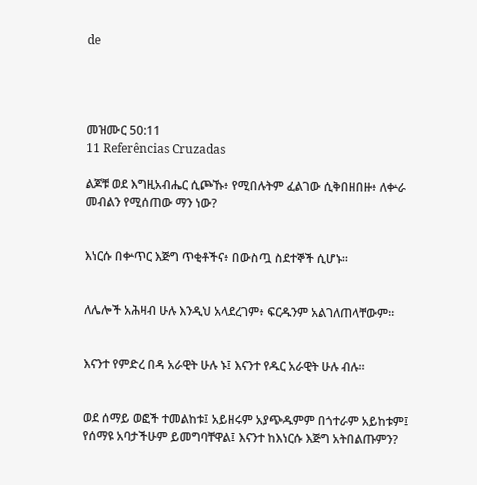de




መዝሙር 50:11
11 Referências Cruzadas

ልጆቹ ወደ እግዚአብሔር ሲጮኹ፥ የሚበሉትም ፈልገው ሲቅበዘበዙ፥ ለቍራ መብልን የሚሰጠው ማን ነው?


እነርሱ በቍጥር እጅግ ጥቂቶችና፥ በውስጧ ስደተኞች ሲሆኑ።


ለሌሎች አሕዛብ ሁሉ እንዲህ አላደረገም፥ ፍርዱንም አልገለጠላቸውም።


እናንተ የምድረ በዳ አራዊት ሁሉ ኑ፤ እናንተ የዱር አራዊት ሁሉ ብሉ።


ወደ ሰማይ ወፎች ተመልከቱ፤ አይዘሩም አያጭዱምም በጎተራም አይከቱም፤ የሰማዩ አባታችሁም ይመግባቸዋል፤ እናንተ ከእነርሱ እጅግ አትበልጡምን?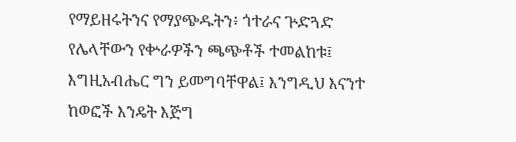የማይዘሩትንና የማያጭዱትን፥ ጎተራና ጕድጓድ የሌላቸውን የቍራዎችን ጫጭቶች ተመልከቱ፤ እግዚአብሔር ግን ይመግባቸዋል፤ እንግዲህ እናንተ ከወፎች እንዴት እጅግ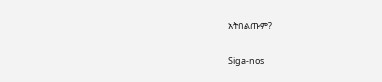አትበልጡም?


Siga-nos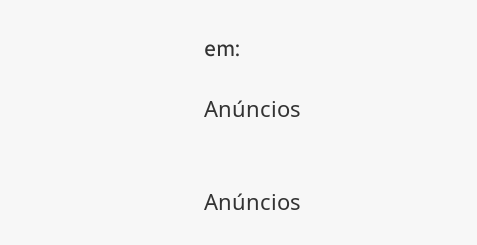em:

Anúncios


Anúncios